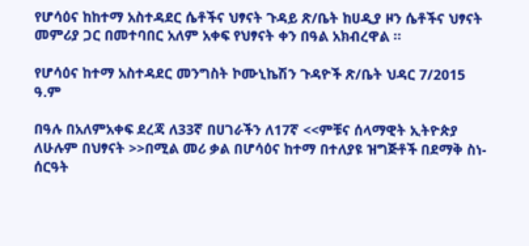የሆሳዕና ከከተማ አስተዳደር ሴቶችና ህፃናት ጉዳይ ጽ/ቤት ከሀዲያ ዞን ሴቶችና ህፃናት መምሪያ ጋር በመተባበር አለም አቀፍ የህፃናት ቀን በዓል አክብረዋል ።

የሆሳዕና ከተማ አስተዳደር መንግስት ኮሙኒኬሽን ጉዳዮች ጽ/ቤት ህዳር 7/2015 ዓ.ም

በዓሉ በአለምአቀፍ ደረጃ ለ33ኛ በሀገራችን ለ17ኛ <<ምቹና ሰላማዊት ኢትዮጵያ ለሁሉም በህፃናት >>በሚል መሪ ቃል በሆሳዕና ከተማ በተለያዩ ዝግጅቶች በደማቅ ስነ-ሰርዓት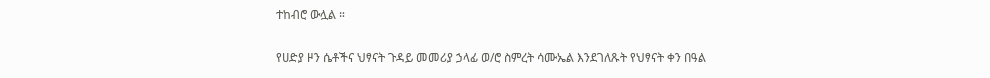ተከብሮ ውሏል ።

የሀድያ ዞን ሴቶችና ህፃናት ጉዳይ መመሪያ ኃላፊ ወ/ሮ ስምረት ሳሙኤል እንደገለጹት የህፃናት ቀን በዓል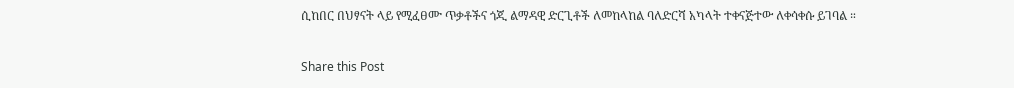ሲከበር በህፃናት ላይ የሚፈፀሙ ጥቃቶችና ጎጂ ልማዳዊ ድርጊቶች ለመከላከል ባለድርሻ አካላት ተቀናጅተው ለቀሳቀሱ ይገባል ።

Share this Post